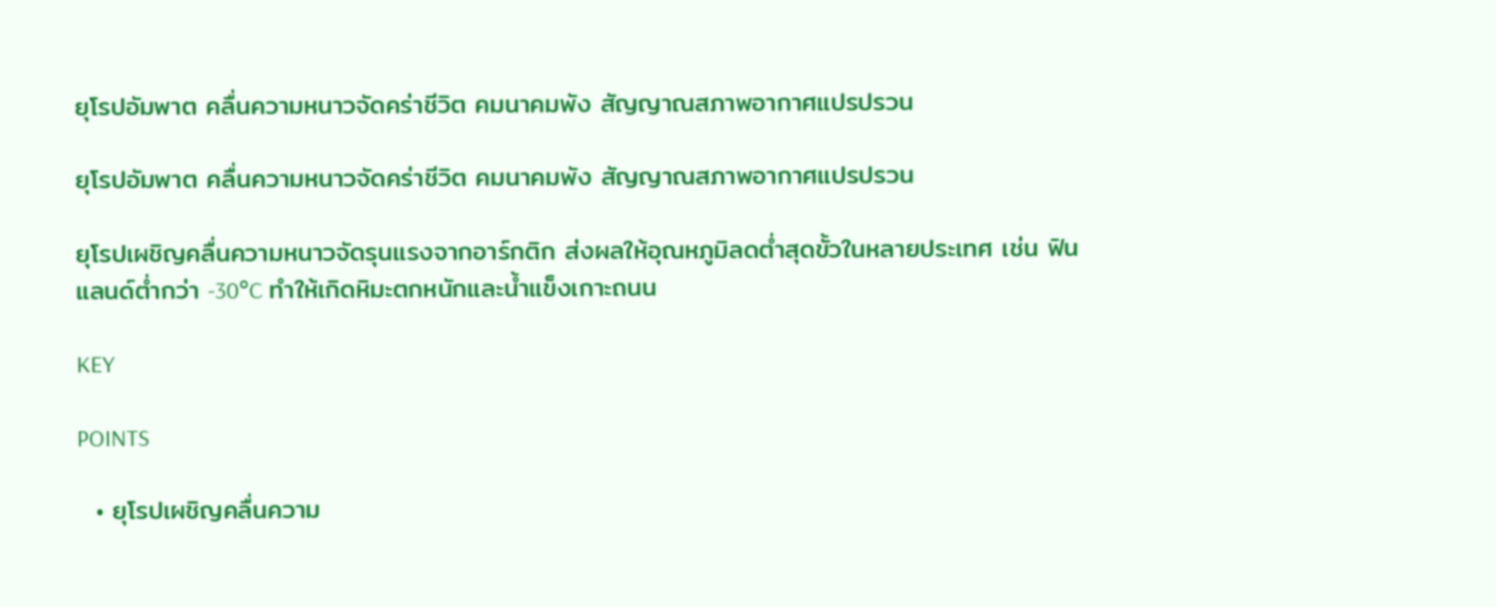ยุโรปอัมพาต คลื่นความหนาวจัดคร่าชีวิต คมนาคมพัง สัญญาณสภาพอากาศแปรปรวน

ยุโรปอัมพาต คลื่นความหนาวจัดคร่าชีวิต คมนาคมพัง สัญญาณสภาพอากาศแปรปรวน

ยุโรปเผชิญคลื่นความหนาวจัดรุนแรงจากอาร์กติก ส่งผลให้อุณหภูมิลดต่ำสุดขั้วในหลายประเทศ เช่น ฟินแลนด์ต่ำกว่า -30°C ทำให้เกิดหิมะตกหนักและน้ำแข็งเกาะถนน

KEY

POINTS

  • ยุโรปเผชิญคลื่นความ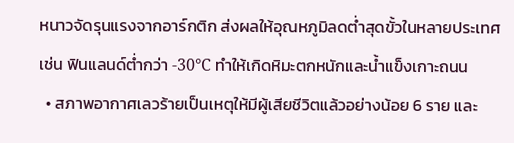หนาวจัดรุนแรงจากอาร์กติก ส่งผลให้อุณหภูมิลดต่ำสุดขั้วในหลายประเทศ เช่น ฟินแลนด์ต่ำกว่า -30°C ทำให้เกิดหิมะตกหนักและน้ำแข็งเกาะถนน
  • สภาพอากาศเลวร้ายเป็นเหตุให้มีผู้เสียชีวิตแล้วอย่างน้อย 6 ราย และ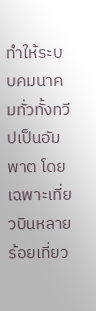ทำให้ระบบคมนาคมทั่วทั้งทวีปเป็นอัมพาต โดยเฉพาะเที่ยวบินหลายร้อยเที่ยว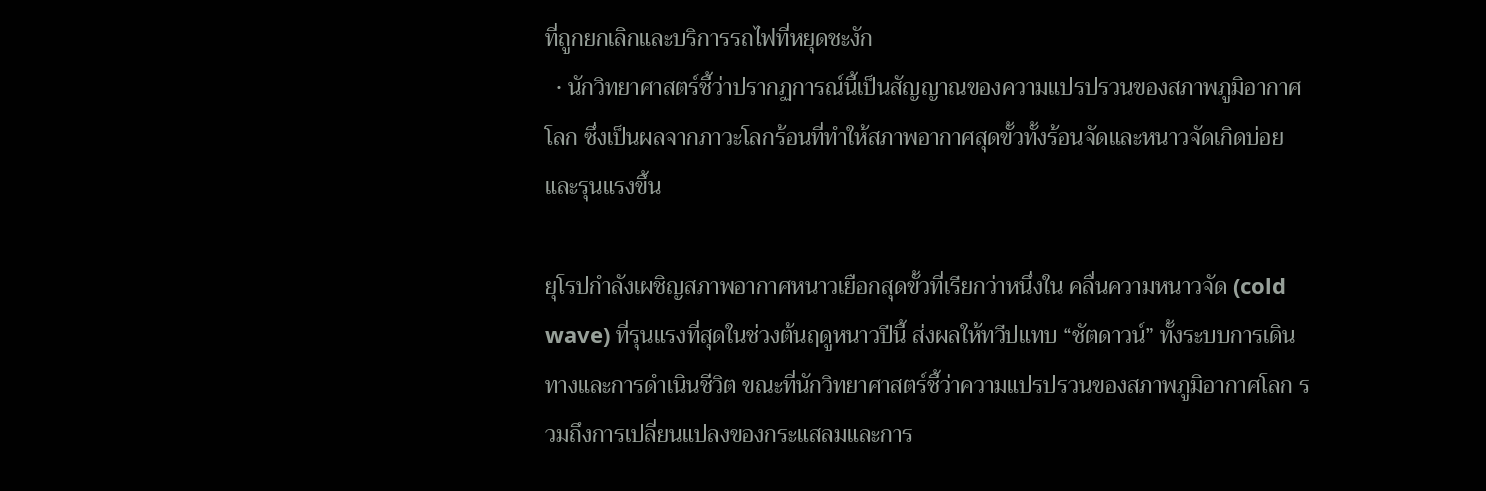ที่ถูกยกเลิกและบริการรถไฟที่หยุดชะงัก
  • นักวิทยาศาสตร์ชี้ว่าปรากฏการณ์นี้เป็นสัญญาณของความแปรปรวนของสภาพภูมิอากาศโลก ซึ่งเป็นผลจากภาวะโลกร้อนที่ทำให้สภาพอากาศสุดขั้วทั้งร้อนจัดและหนาวจัดเกิดบ่อยและรุนแรงขึ้น

ยุโรปกำลังเผชิญสภาพอากาศหนาวเยือกสุดขั้วที่เรียกว่าหนึ่งใน คลื่นความหนาวจัด (cold wave) ที่รุนแรงที่สุดในช่วงต้นฤดูหนาวปีนี้ ส่งผลให้ทวีปแทบ “ชัตดาวน์” ทั้งระบบการเดินทางและการดำเนินชีวิต ขณะที่นักวิทยาศาสตร์ชี้ว่าความแปรปรวนของสภาพภูมิอากาศโลก รวมถึงการเปลี่ยนแปลงของกระแสลมและการ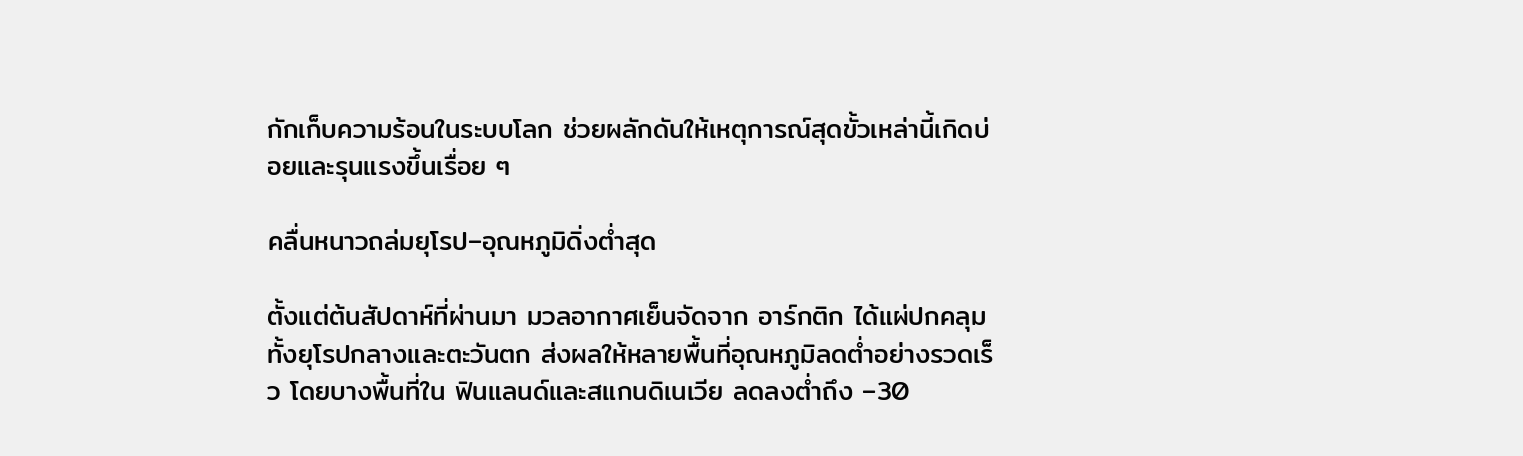กักเก็บความร้อนในระบบโลก ช่วยผลักดันให้เหตุการณ์สุดขั้วเหล่านี้เกิดบ่อยและรุนแรงขึ้นเรื่อย ๆ

คลื่นหนาวถล่มยุโรป–อุณหภูมิดิ่งต่ำสุด

ตั้งแต่ต้นสัปดาห์ที่ผ่านมา มวลอากาศเย็นจัดจาก อาร์กติก ได้แผ่ปกคลุมทั้งยุโรปกลางและตะวันตก ส่งผลให้หลายพื้นที่อุณหภูมิลดต่ำอย่างรวดเร็ว โดยบางพื้นที่ใน ฟินแลนด์และสแกนดิเนเวีย ลดลงต่ำถึง –30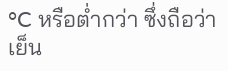°C หรือต่ำกว่า ซึ่งถือว่าเย็น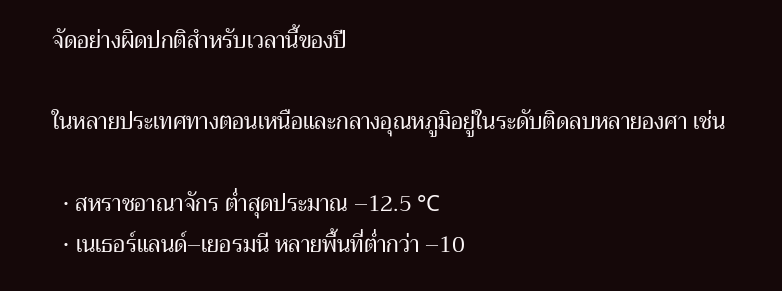จัดอย่างผิดปกติสำหรับเวลานี้ของปี

ในหลายประเทศทางตอนเหนือและกลางอุณหภูมิอยู่ในระดับติดลบหลายองศา เช่น

  • สหราชอาณาจักร ต่ำสุดประมาณ –12.5 °C
  • เนเธอร์แลนด์–เยอรมนี หลายพื้นที่ต่ำกว่า –10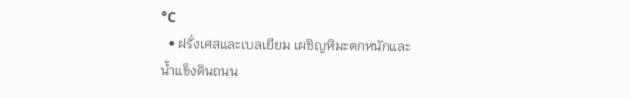°C
  • ฝรั่งเศสและเบลเยียม เผชิญหิมะตกหนักและน้ำแข็งดินถนน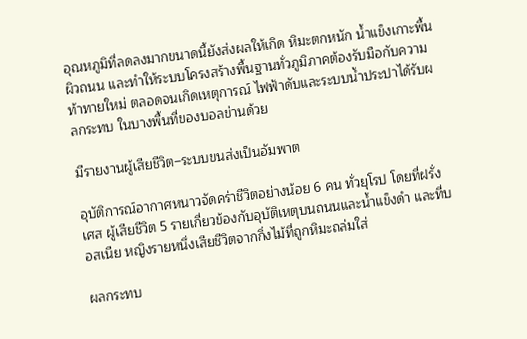อุณหภูมิที่ลดลงมากขนาดนี้ยังส่งผลให้เกิด หิมะตกหนัก น้ำแข็งเกาะพื้นผิวถนน และทำให้ระบบโครงสร้างพื้นฐานทั่วภูมิภาคต้องรับมือกับความท้าทายใหม่ ตลอดจนเกิดเหตุการณ์ ไฟฟ้าดับและระบบน้ำประปาได้รับผลกระทบ ในบางพื้นที่ของบอลข่านด้วย

มีรายงานผู้เสียชีวิต–ระบบขนส่งเป็นอัมพาต

อุบัติการณ์อากาศหนาวจัดคร่าชีวิตอย่างน้อย 6 คน ทั่วยุโรป โดยที่ฝรั่งเศส ผู้เสียชีวิต 5 รายเกี่ยวข้องกับอุบัติเหตุบนถนนและน้ำแข็งดำ และที่บอสเนีย หญิงรายหนึ่งเสียชีวิตจากกิ่งไม้ที่ถูกหิมะถล่มใส่

ผลกระทบ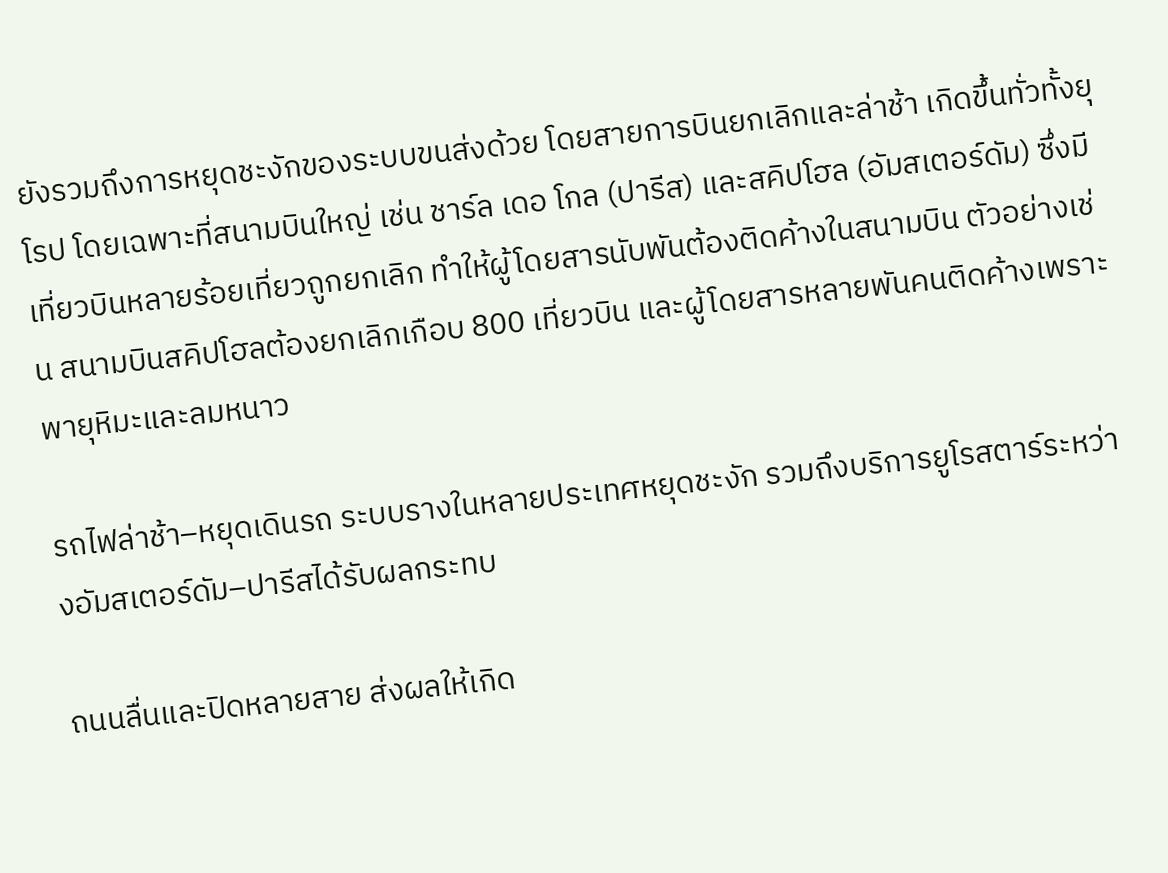ยังรวมถึงการหยุดชะงักของระบบขนส่งด้วย โดยสายการบินยกเลิกและล่าช้า เกิดขึ้นทั่วทั้งยุโรป โดยเฉพาะที่สนามบินใหญ่ เช่น ชาร์ล เดอ โกล (ปารีส) และสคิปโฮล (อัมสเตอร์ดัม) ซึ่งมีเที่ยวบินหลายร้อยเที่ยวถูกยกเลิก ทำให้ผู้โดยสารนับพันต้องติดค้างในสนามบิน ตัวอย่างเช่น สนามบินสคิปโฮลต้องยกเลิกเกือบ 800 เที่ยวบิน และผู้โดยสารหลายพันคนติดค้างเพราะพายุหิมะและลมหนาว

รถไฟล่าช้า–หยุดเดินรถ ระบบรางในหลายประเทศหยุดชะงัก รวมถึงบริการยูโรสตาร์ระหว่างอัมสเตอร์ดัม–ปารีสได้รับผลกระทบ

ถนนลื่นและปิดหลายสาย ส่งผลให้เกิด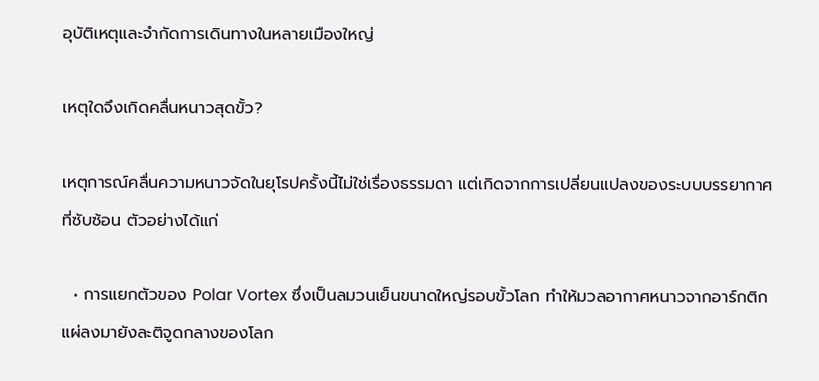อุบัติเหตุและจำกัดการเดินทางในหลายเมืองใหญ่

เหตุใดจึงเกิดคลื่นหนาวสุดขั้ว?

เหตุการณ์คลื่นความหนาวจัดในยุโรปครั้งนี้ไม่ใช่เรื่องธรรมดา แต่เกิดจากการเปลี่ยนแปลงของระบบบรรยากาศที่ซับซ้อน ตัวอย่างได้แก่

  • การแยกตัวของ Polar Vortex ซึ่งเป็นลมวนเย็นขนาดใหญ่รอบขั้วโลก ทำให้มวลอากาศหนาวจากอาร์กติกแผ่ลงมายังละติจูดกลางของโลก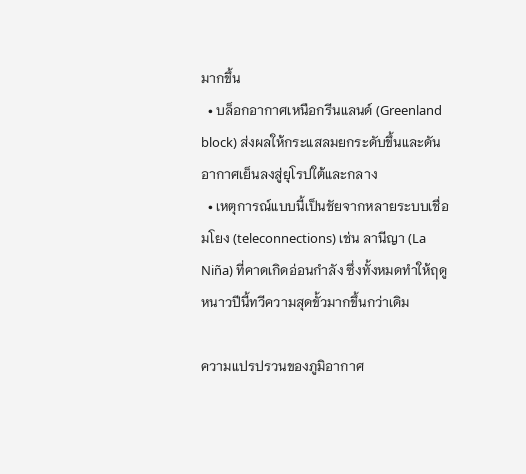มากขึ้น
  • บล็อกอากาศเหนือกรีนแลนด์ (Greenland block) ส่งผลให้กระแสลมยกระดับขึ้นและดันอากาศเย็นลงสู่ยุโรปใต้และกลาง
  • เหตุการณ์แบบนี้เป็นชัยจากหลายระบบเชื่อมโยง (teleconnections) เช่น ลานีญา (La Niña) ที่คาดเกิดอ่อนกำลัง ซึ่งทั้งหมดทำให้ฤดูหนาวปีนี้ทวีความสุดขั้วมากขึ้นกว่าเดิม

ความแปรปรวนของภูมิอากาศ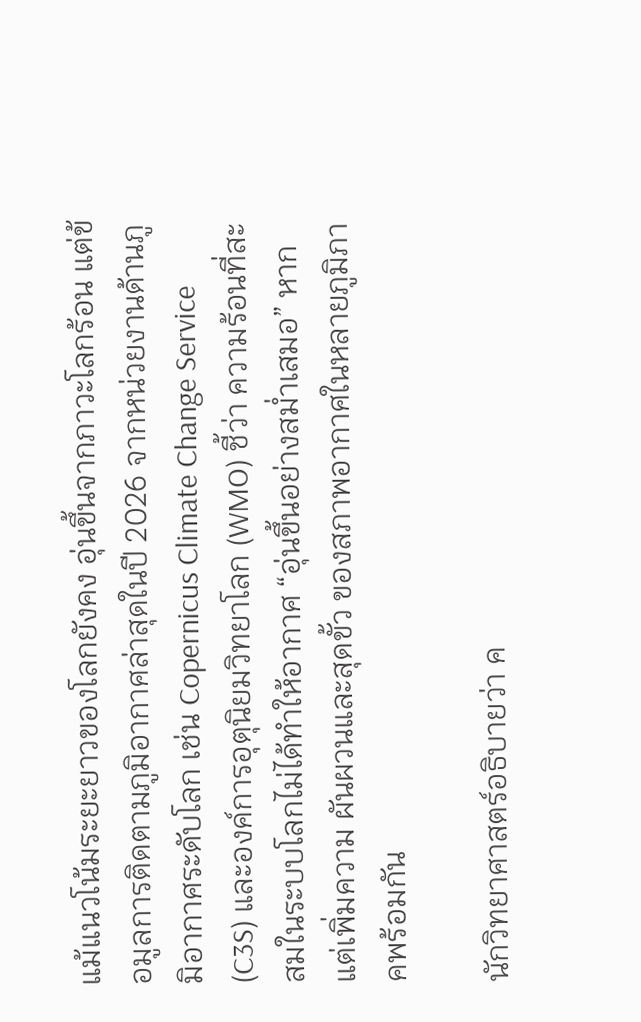แม้แนวโน้มระยะยาวของโลกยังคง อุ่นขึ้นจากภาวะโลกร้อน แต่ข้อมูลการติดตามภูมิอากาศล่าสุดในปี 2026 จากหน่วยงานด้านภูมิอากาศระดับโลก เช่น Copernicus Climate Change Service (C3S) และองค์การอุตุนิยมวิทยาโลก (WMO) ชี้ว่า ความร้อนที่สะสมในระบบโลกไม่ได้ทำให้อากาศ “อุ่นขึ้นอย่างสม่ำเสมอ” หากแต่เพิ่มความ ผันผวนและสุดขั้ว ของสภาพอากาศในหลายภูมิภาคพร้อมกัน

นักวิทยาศาสตร์อธิบายว่า ค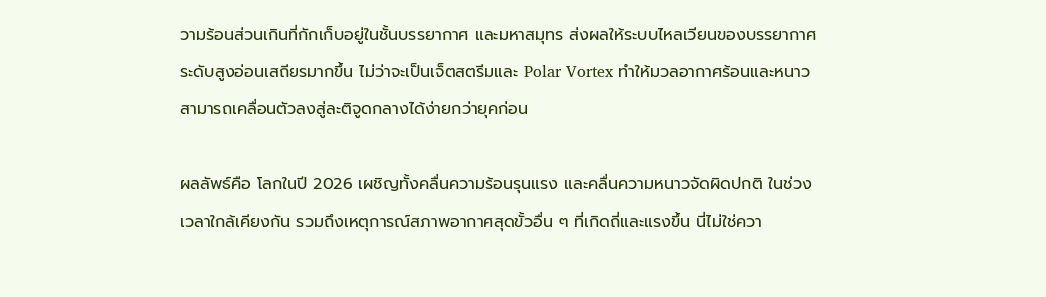วามร้อนส่วนเกินที่กักเก็บอยู่ในชั้นบรรยากาศ และมหาสมุทร ส่งผลให้ระบบไหลเวียนของบรรยากาศระดับสูงอ่อนเสถียรมากขึ้น ไม่ว่าจะเป็นเจ็ตสตรีมและ Polar Vortex ทำให้มวลอากาศร้อนและหนาวสามารถเคลื่อนตัวลงสู่ละติจูดกลางได้ง่ายกว่ายุคก่อน

ผลลัพธ์คือ โลกในปี 2026 เผชิญทั้งคลื่นความร้อนรุนแรง และคลื่นความหนาวจัดผิดปกติ ในช่วงเวลาใกล้เคียงกัน รวมถึงเหตุการณ์สภาพอากาศสุดขั้วอื่น ๆ ที่เกิดถี่และแรงขึ้น นี่ไม่ใช่ควา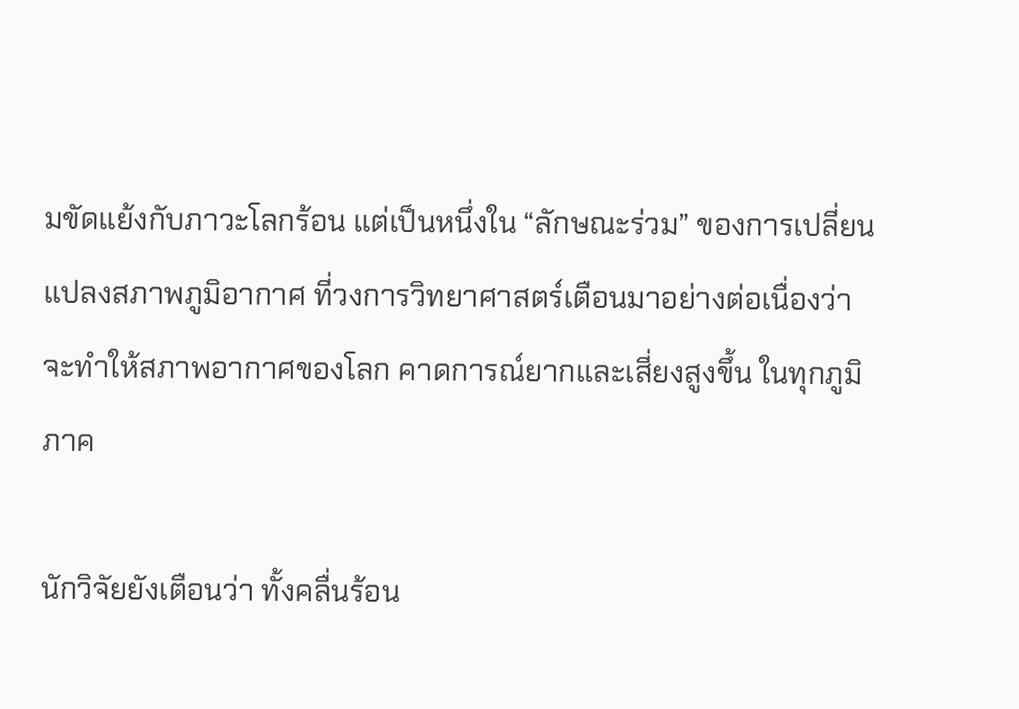มขัดแย้งกับภาวะโลกร้อน แต่เป็นหนึ่งใน “ลักษณะร่วม” ของการเปลี่ยนแปลงสภาพภูมิอากาศ ที่วงการวิทยาศาสตร์เตือนมาอย่างต่อเนื่องว่า จะทำให้สภาพอากาศของโลก คาดการณ์ยากและเสี่ยงสูงขึ้น ในทุกภูมิภาค

นักวิจัยยังเตือนว่า ทั้งคลื่นร้อน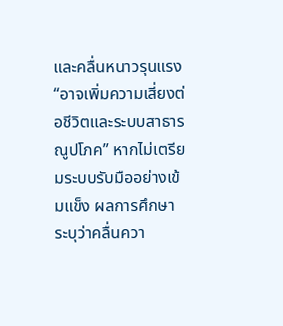และคลื่นหนาวรุนแรง “อาจเพิ่มความเสี่ยงต่อชีวิตและระบบสาธารณูปโภค” หากไม่เตรียมระบบรับมืออย่างเข้มแข็ง ผลการศึกษาระบุว่าคลื่นควา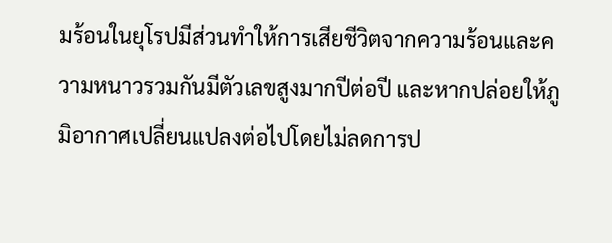มร้อนในยุโรปมีส่วนทำให้การเสียชีวิตจากความร้อนและความหนาวรวมกันมีตัวเลขสูงมากปีต่อปี และหากปล่อยให้ภูมิอากาศเปลี่ยนแปลงต่อไปโดยไม่ลดการป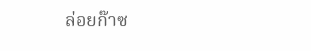ล่อยก๊าซ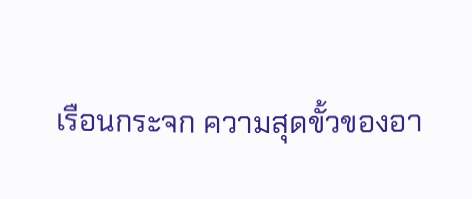เรือนกระจก ความสุดขั้วของอา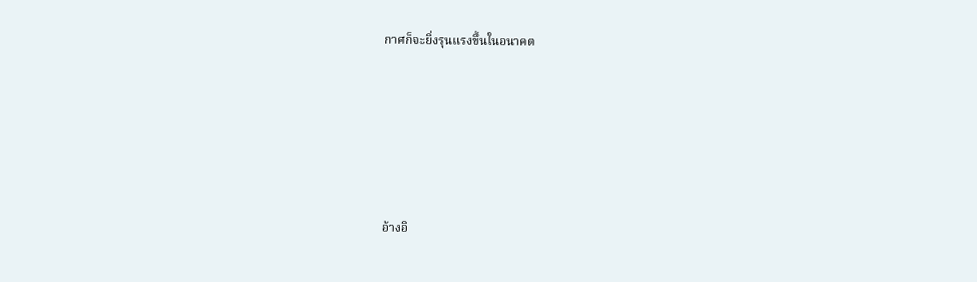กาศก็จะยิ่งรุนแรงขึ้นในอนาคต







อ้างอิ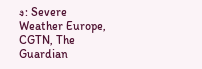ง: Severe Weather Europe, CGTN, The Guardian